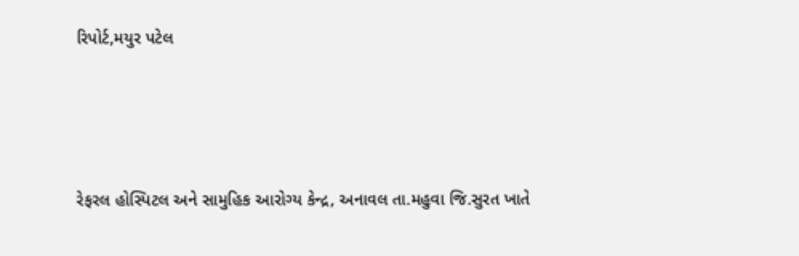રિપોર્ટ,મયુર પટેલ




રેફરલ હોસ્પિટલ અને સામુહિક આરોગ્ય કેન્દ્ર, અનાવલ તા.મહુવા જિ.સુરત ખાતે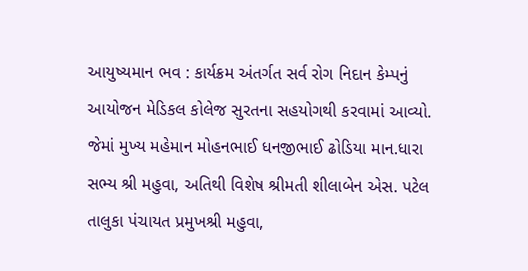આયુષ્યમાન ભવ : કાર્યક્રમ અંતર્ગત સર્વ રોગ નિદાન કેમ્પનું આયોજન મેડિકલ કોલેજ સુરતના સહયોગથી કરવામાં આવ્યો. જેમાં મુખ્ય મહેમાન મોહનભાઈ ધનજીભાઈ ઢોડિયા માન.ધારા સભ્ય શ્રી મહુવા, અતિથી વિશેષ શ્રીમતી શીલાબેન એસ. પટેલ તાલુકા પંચાયત પ્રમુખશ્રી મહુવા,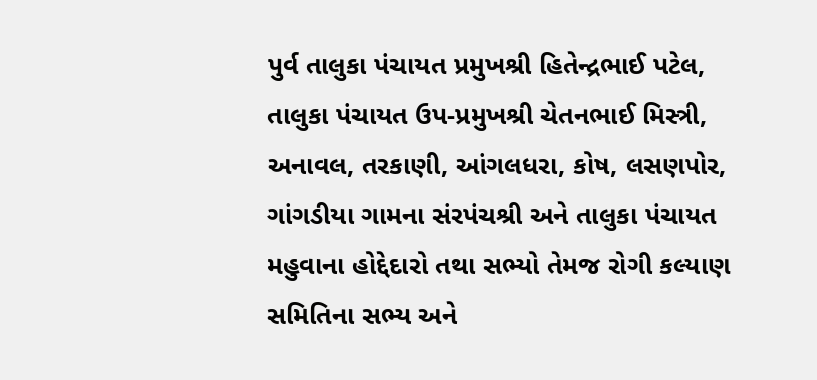પુર્વ તાલુકા પંચાયત પ્રમુખશ્રી હિતેન્દ્રભાઈ પટેલ, તાલુકા પંચાયત ઉપ-પ્રમુખશ્રી ચેતનભાઈ મિસ્ત્રી, અનાવલ, તરકાણી, આંગલધરા, કોષ, લસણપોર, ગાંગડીયા ગામના સંરપંચશ્રી અને તાલુકા પંચાયત મહુવાના હોદ્દેદારો તથા સભ્યો તેમજ રોગી કલ્યાણ સમિતિના સભ્ય અને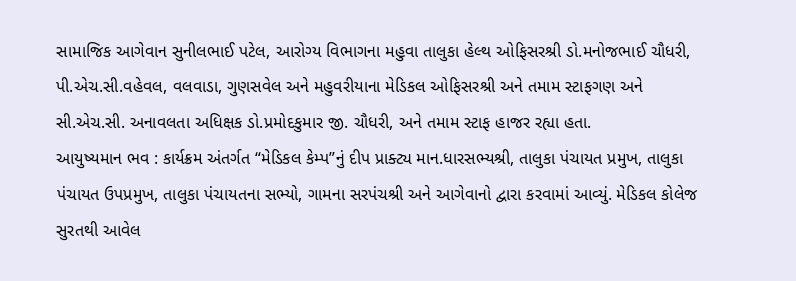સામાજિક આગેવાન સુનીલભાઈ પટેલ, આરોગ્ય વિભાગના મહુવા તાલુકા હેલ્થ ઓફિસરશ્રી ડો.મનોજભાઈ ચૌધરી, પી.એચ.સી.વહેવલ, વલવાડા, ગુણસવેલ અને મહુવરીયાના મેડિકલ ઓફિસરશ્રી અને તમામ સ્ટાફગણ અને સી.એચ.સી. અનાવલતા અધિક્ષક ડો.પ્રમોદકુમાર જી. ચૌધરી, અને તમામ સ્ટાફ હાજર રહ્યા હતા.
આયુષ્યમાન ભવ : કાર્યક્રમ અંતર્ગત “મેડિકલ કેમ્પ”નું દીપ પ્રાક્ટ્ય માન.ધારસભ્યશ્રી, તાલુકા પંચાયત પ્રમુખ, તાલુકા પંચાયત ઉપપ્રમુખ, તાલુકા પંચાયતના સભ્યો, ગામના સરપંચશ્રી અને આગેવાનો દ્વારા કરવામાં આવ્યું. મેડિકલ કોલેજ સુરતથી આવેલ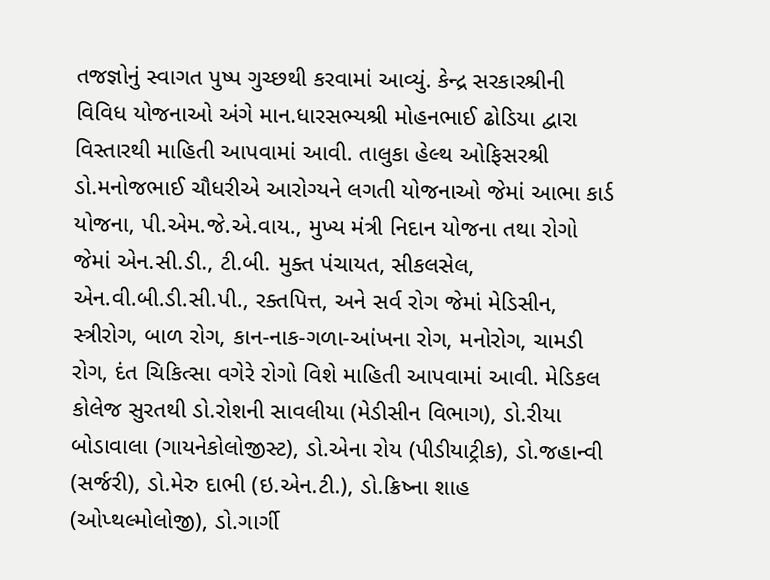તજજ્ઞોનું સ્વાગત પુષ્પ ગુચ્છથી કરવામાં આવ્યું. કેન્દ્ર સરકારશ્રીની વિવિધ યોજનાઓ અંગે માન.ધારસભ્યશ્રી મોહનભાઈ ઢોડિયા દ્વારા વિસ્તારથી માહિતી આપવામાં આવી. તાલુકા હેલ્થ ઓફિસરશ્રી ડો.મનોજભાઈ ચૌધરીએ આરોગ્યને લગતી યોજનાઓ જેમાં આભા કાર્ડ યોજના, પી.એમ.જે.એ.વાય., મુખ્ય મંત્રી નિદાન યોજના તથા રોગો જેમાં એન.સી.ડી., ટી.બી. મુક્ત પંચાયત, સીકલસેલ, એન.વી.બી.ડી.સી.પી., રક્તપિત્ત, અને સર્વ રોગ જેમાં મેડિસીન, સ્ત્રીરોગ, બાળ રોગ, કાન-નાક-ગળા-આંખના રોગ, મનોરોગ, ચામડી રોગ, દંત ચિકિત્સા વગેરે રોગો વિશે માહિતી આપવામાં આવી. મેડિકલ કોલેજ સુરતથી ડો.રોશની સાવલીયા (મેડીસીન વિભાગ), ડો.રીયા બોડાવાલા (ગાયનેકોલોજીસ્ટ), ડો.એના રોય (પીડીયાટ્રીક), ડો.જહાન્વી (સર્જરી), ડો.મેરુ દાભી (ઇ.એન.ટી.), ડો.ક્રિષ્ના શાહ (ઓપ્થલ્મોલોજી), ડો.ગાર્ગી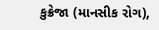કુક્રેજા (માનસીક રોગ),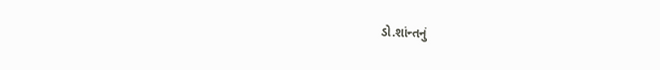ડો.શાંન્તનું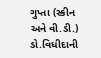ગુપ્તા (સ્કીન અને વી.ડી.) ડો.વિધીદાની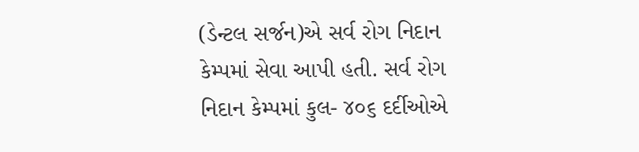(ડેન્ટલ સર્જન)એ સર્વ રોગ નિદાન કેમ્પમાં સેવા આપી હતી. સર્વ રોગ નિદાન કેમ્પમાં કુલ- ૪૦૬ દર્દીઓએ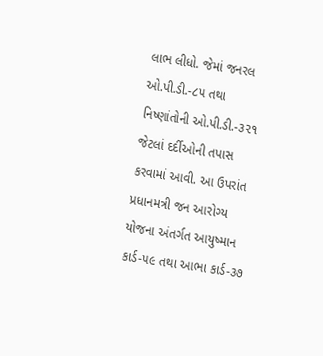લાભ લીધો. જેમાં જનરલ ઓ.પી.ડી.-૮૫ તથા નિષ્ણાંતોની ઓ.પી.ડી.-૩૨૧ જેટલાં દર્દીઓની તપાસ કરવામાં આવી. આ ઉપરાંત પ્રધાનમત્રી જન આરોગ્ય યોજના અંતર્ગત આયુષ્માન કાર્ડ-૫૯ તથા આભા કાર્ડ-૩૭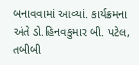બનાવવામાં આવ્યાં. કાર્યક્રમના અંતે ડો.હિનવકુમાર બી. પટેલ, તબીબી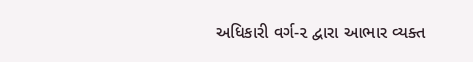અધિકારી વર્ગ-૨ દ્વારા આભાર વ્યક્ત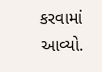કરવામાં આવ્યો.